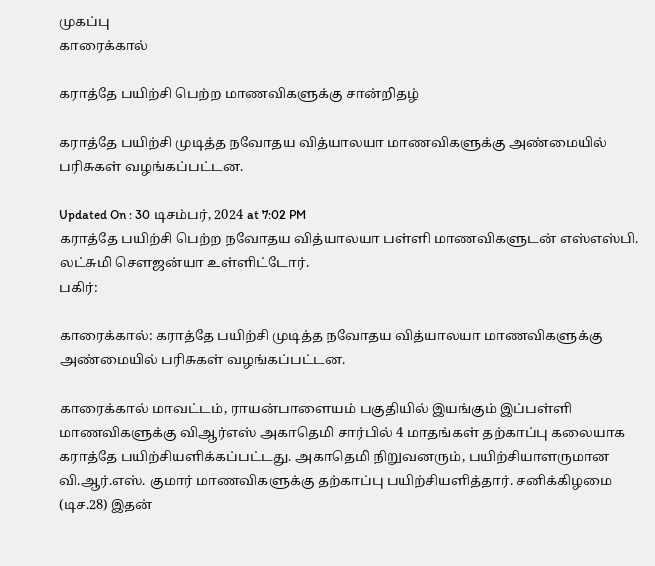முகப்பு
காரைக்கால்

கராத்தே பயிற்சி பெற்ற மாணவிகளுக்கு சான்றிதழ்

கராத்தே பயிற்சி முடித்த நவோதய வித்யாலயா மாணவிகளுக்கு அண்மையில் பரிசுகள் வழங்கப்பட்டன.

Updated On : 30 டிசம்பர், 2024 at 7:02 PM
கராத்தே பயிற்சி பெற்ற நவோதய வித்யாலயா பள்ளி மாணவிகளுடன் எஸ்எஸ்பி. லட்சுமி செளஜன்யா உள்ளிட்டோர்.
பகிர்:

காரைக்கால்: கராத்தே பயிற்சி முடித்த நவோதய வித்யாலயா மாணவிகளுக்கு அண்மையில் பரிசுகள் வழங்கப்பட்டன.

காரைக்கால் மாவட்டம், ராயன்பாளையம் பகுதியில் இயங்கும் இப்பள்ளி மாணவிகளுக்கு விஆர்எஸ் அகாதெமி சார்பில் 4 மாதங்கள் தற்காப்பு கலையாக கராத்தே பயிற்சியளிக்கப்பட்டது. அகாதெமி நிறுவனரும், பயிற்சியாளருமான வி.ஆர்.எஸ். குமார் மாணவிகளுக்கு தற்காப்பு பயிற்சியளித்தார். சனிக்கிழமை (டிச.28) இதன்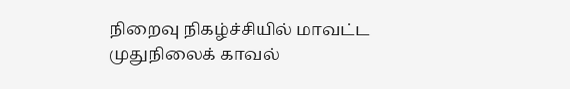நிறைவு நிகழ்ச்சியில் மாவட்ட முதுநிலைக் காவல்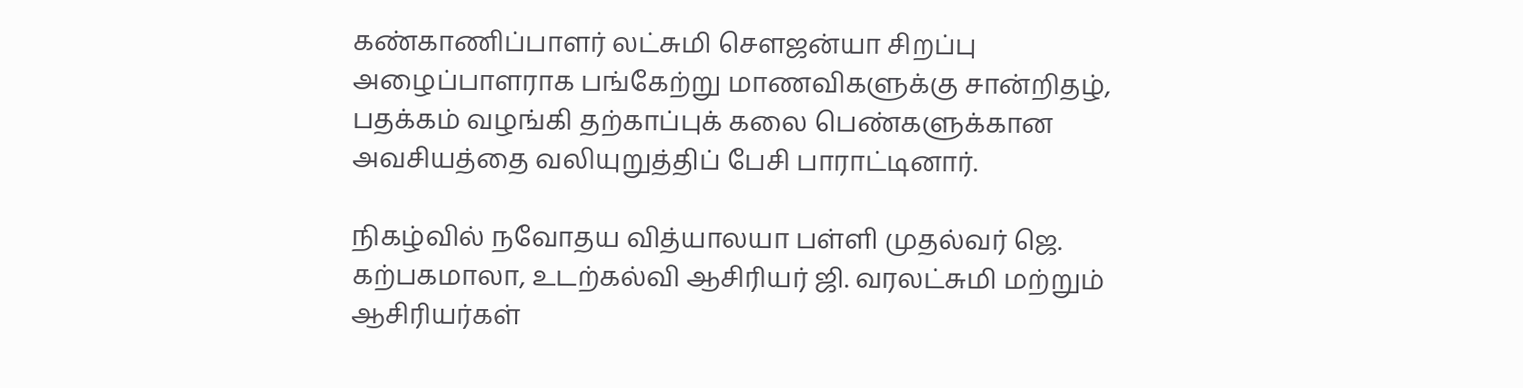கண்காணிப்பாளர் லட்சுமி செளஜன்யா சிறப்பு அழைப்பாளராக பங்கேற்று மாணவிகளுக்கு சான்றிதழ், பதக்கம் வழங்கி தற்காப்புக் கலை பெண்களுக்கான அவசியத்தை வலியுறுத்திப் பேசி பாராட்டினார்.

நிகழ்வில் நவோதய வித்யாலயா பள்ளி முதல்வர் ஜெ. கற்பகமாலா, உடற்கல்வி ஆசிரியர் ஜி. வரலட்சுமி மற்றும் ஆசிரியர்கள்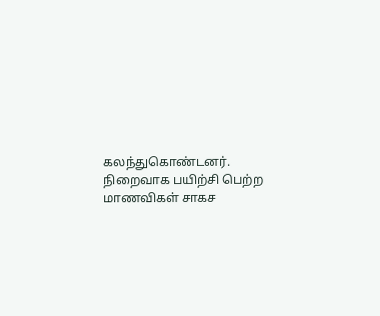கலந்துகொண்டனர். நிறைவாக பயிற்சி பெற்ற மாணவிகள் சாகச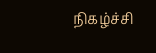நிகழ்ச்சி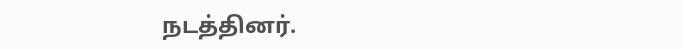நடத்தினர்.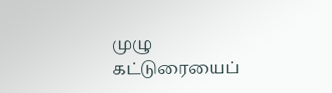முழு கட்டுரையைப்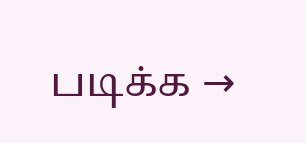படிக்க →